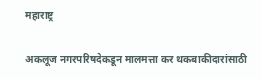महाराष्ट्र

अकलूज नगरपरिषदेकडून मालमत्ता कर थकबाकीदारांसाठी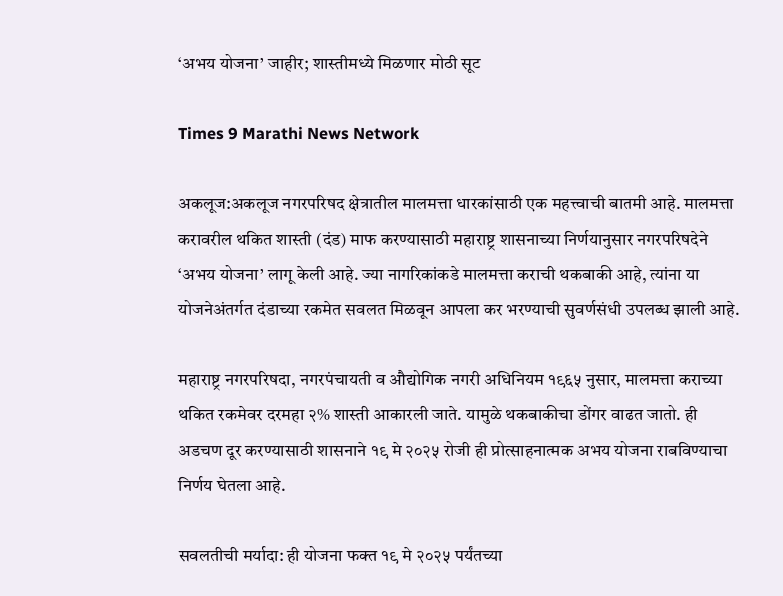‘अभय योजना’ जाहीर; शास्तीमध्ये मिळणार मोठी सूट

Times 9 Marathi News Network

अकलूज:अकलूज नगरपरिषद क्षेत्रातील मालमत्ता धारकांसाठी एक महत्त्वाची बातमी आहे. मालमत्ता करावरील थकित शास्ती (दंड) माफ करण्यासाठी महाराष्ट्र शासनाच्या निर्णयानुसार नगरपरिषदेने ‘अभय योजना’ लागू केली आहे. ज्या नागरिकांकडे मालमत्ता कराची थकबाकी आहे, त्यांना या योजनेअंतर्गत दंडाच्या रकमेत सवलत मिळवून आपला कर भरण्याची सुवर्णसंधी उपलब्ध झाली आहे.

महाराष्ट्र नगरपरिषदा, नगरपंचायती व औद्योगिक नगरी अधिनियम १९६५ नुसार, मालमत्ता कराच्या थकित रकमेवर दरमहा २% शास्ती आकारली जाते. यामुळे थकबाकीचा डोंगर वाढत जातो. ही अडचण दूर करण्यासाठी शासनाने १९ मे २०२५ रोजी ही प्रोत्साहनात्मक अभय योजना राबविण्याचा निर्णय घेतला आहे.

सवलतीची मर्यादा: ही योजना फक्त १९ मे २०२५ पर्यंतच्या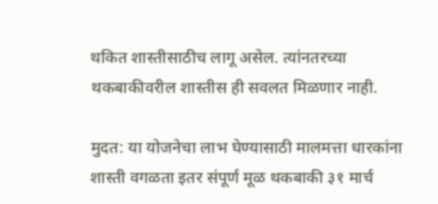थकित शास्तीसाठीच लागू असेल. त्यांनतरच्या थकबाकीवरील शास्तीस ही सवलत मिळणार नाही.

मुदत: या योजनेचा लाभ घेण्यासाठी मालमत्ता धारकांना शास्ती वगळता इतर संपूर्ण मूळ थकबाकी ३१ मार्च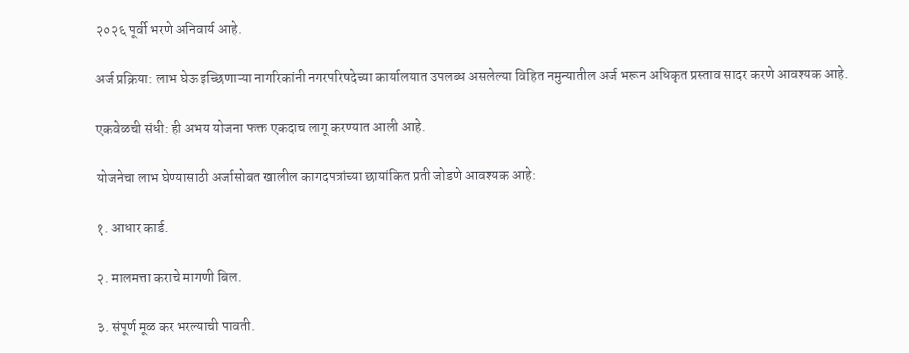२०२६ पूर्वी भरणे अनिवार्य आहे.

अर्ज प्रक्रिया: लाभ घेऊ इच्छिणाऱ्या नागरिकांनी नगरपरिषदेच्या कार्यालयात उपलब्ध असलेल्या विहित नमुन्यातील अर्ज भरून अधिकृत प्रस्ताव सादर करणे आवश्यक आहे.

एकवेळची संधी: ही अभय योजना फक्त एकदाच लागू करण्यात आली आहे.

योजनेचा लाभ घेण्यासाठी अर्जासोबत खालील कागदपत्रांच्या छायांकित प्रती जोडणे आवश्यक आहे:

१. आधार कार्ड.

२. मालमत्ता कराचे मागणी बिल.

३. संपूर्ण मूळ कर भरल्याची पावती.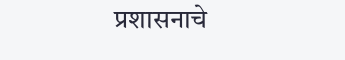प्रशासनाचे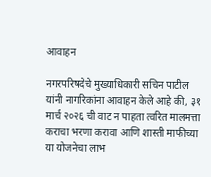आवाहन

नगरपरिषदेचे मुख्याधिकारी सचिन पाटील यांनी नागरिकांना आवाहन केले आहे की, ३१ मार्च २०२६ ची वाट न पाहता त्वरित मालमत्ता कराचा भरणा करावा आणि शास्ती माफीच्या या योजनेचा लाभ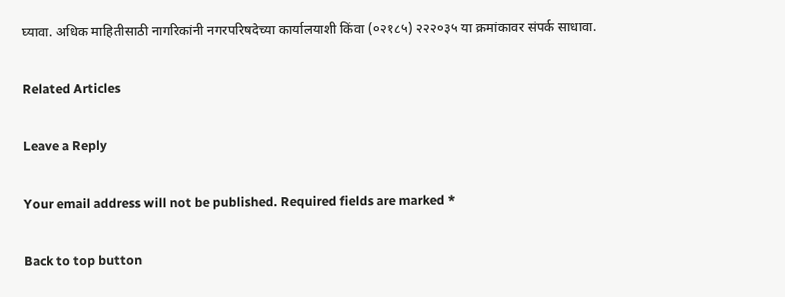घ्यावा. अधिक माहितीसाठी नागरिकांनी नगरपरिषदेच्या कार्यालयाशी किंवा (०२१८५) २२२०३५ या क्रमांकावर संपर्क साधावा.

Related Articles

Leave a Reply

Your email address will not be published. Required fields are marked *

Back to top button